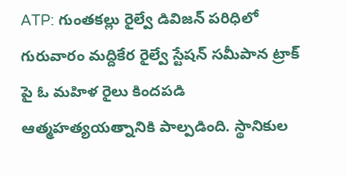ATP: గుంతకల్లు రైల్వే డివిజన్ పరిధిలో గురువారం మద్దికేర రైల్వే స్టేషన్ సమీపాన ట్రాక్ పై ఓ మహిళ రైలు కిందపడి ఆత్మహత్యయత్నానికి పాల్పడింది. స్థానికుల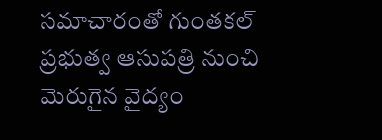సమాచారంతో గుంతకల్ ప్రభుత్వ ఆసుపత్రి నుంచి మెరుగైన వైద్యం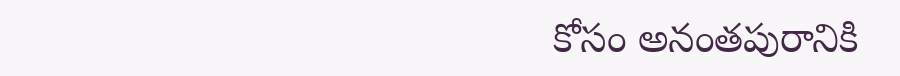కోసం అనంతపురానికి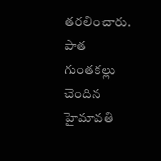తరలించారు. పాత గుంతకల్లు చెందిన హైమావతి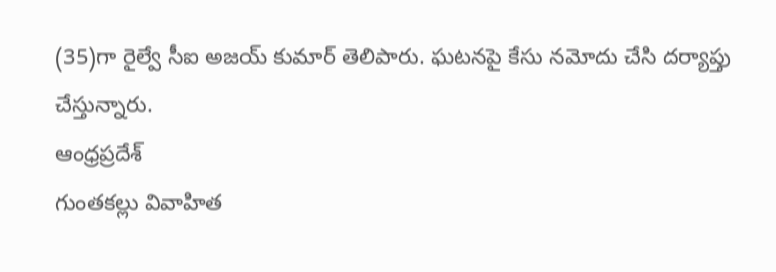(35)గా రైల్వే సీఐ అజయ్ కుమార్ తెలిపారు. ఘటనపై కేసు నమోదు చేసి దర్యాప్తు చేస్తున్నారు.
ఆంధ్రప్రదేశ్
గుంతకల్లు వివాహిత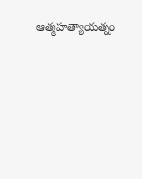ఆత్మహత్యాయత్నం